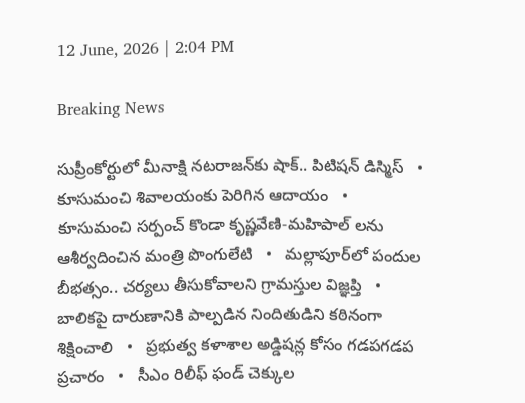12 June, 2026 | 2:04 PM

Breaking News

సుప్రీంకోర్టులో మీనాక్షి నటరాజన్‌కు షాక్.. పిటిషన్ డిస్మిస్   •   కూసుమంచి శివాలయంకు పెరిగిన ఆదాయం   •   కూసుమంచి సర్పంచ్ కొండా కృష్ణవేణి-మహిపాల్ లను ఆశీర్వదించిన మంత్రి పొంగులేటి   •   మల్లాపూర్‌లో పందుల బీభత్సం.. చర్యలు తీసుకోవాలని గ్రామస్తుల విజ్ఞప్తి   •   బాలికపై దారుణానికి పాల్పడిన నిందితుడిని కఠినంగా శిక్షించాలి   •   ప్రభుత్వ కళాశాల అడ్డిషన్ల కోసం గడపగడప ప్రచారం   •   సీఎం రిలీఫ్ ఫండ్ చెక్కుల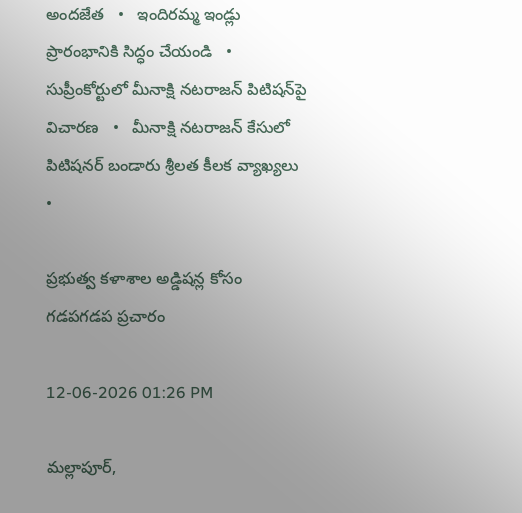అందజేత   •   ఇందిరమ్మ ఇండ్లు ప్రారంభానికి సిద్ధం చేయండి   •   సుప్రీంకోర్టులో మీనాక్షి నటరాజన్ పిటిషన్‌పై విచారణ   •   మీనాక్షి నటరాజన్ కేసులో పిటిషనర్ బండారు శ్రీలత కీలక వ్యాఖ్యలు   •

ప్రభుత్వ కళాశాల అడ్డిషన్ల కోసం గడపగడప ప్రచారం

12-06-2026 01:26 PM

మల్లాపూర్,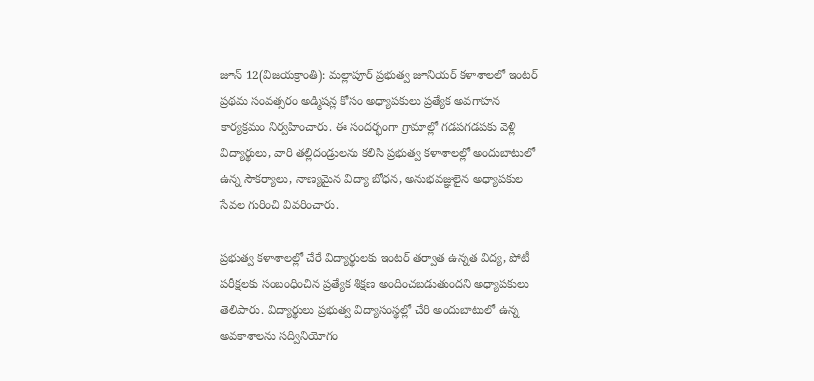జూన్ 12(విజయక్రాంతి): మల్లాపూర్ ప్రభుత్వ జూనియర్ కళాశాలలో ఇంటర్ ప్రథమ సంవత్సరం అడ్మిషన్ల కోసం అధ్యాపకులు ప్రత్యేక అవగాహన కార్యక్రమం నిర్వహించారు. ఈ సందర్భంగా గ్రామాల్లో గడపగడపకు వెళ్లి విద్యార్థులు, వారి తల్లిదండ్రులను కలిసి ప్రభుత్వ కళాశాలల్లో అందుబాటులో ఉన్న సౌకర్యాలు, నాణ్యమైన విద్యా బోధన, అనుభవజ్ఞులైన అధ్యాపకుల సేవల గురించి వివరించారు.

ప్రభుత్వ కళాశాలల్లో చేరే విద్యార్థులకు ఇంటర్ తర్వాత ఉన్నత విద్య, పోటీ పరీక్షలకు సంబంధించిన ప్రత్యేక శిక్షణ అందించబడుతుందని అధ్యాపకులు తెలిపారు. విద్యార్థులు ప్రభుత్వ విద్యాసంస్థల్లో చేరి అందుబాటులో ఉన్న అవకాశాలను సద్వినియోగం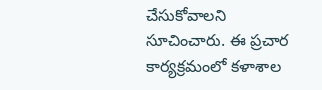చేసుకోవాలని సూచించారు. ఈ ప్రచార కార్యక్రమంలో కళాశాల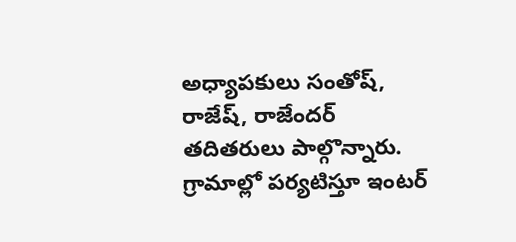అధ్యాపకులు సంతోష్, రాజేష్, రాజేందర్ తదితరులు పాల్గొన్నారు. గ్రామాల్లో పర్యటిస్తూ ఇంటర్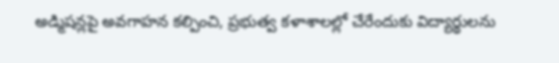అడ్మిషన్లపై అవగాహన కల్పించి, ప్రభుత్వ కళాశాలల్లో చేరేందుకు విద్యార్థులను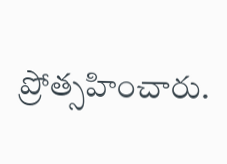ప్రోత్సహించారు.